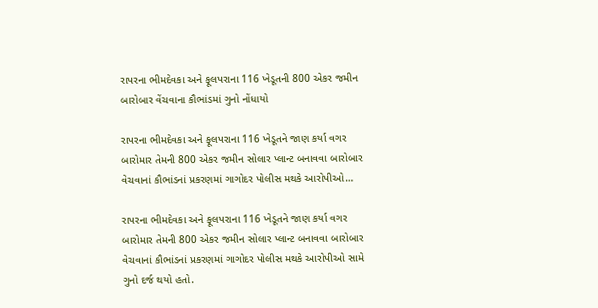રાપરના ભીમદેવકા અને ફૂલપરાના 116 ખેડૂતની 800 એકર જમીન બારોબાર વેંચવાના કૌભાંડમાં ગુનો નોંધાયો

રાપરના ભીમદેવકા અને ફૂલપરાના 116 ખેડૂતને જાણ કર્યા વગર બારોમાર તેમની 800 એકર જમીન સોલાર પ્લાન્ટ બનાવવા બારોબાર વેચવાનાં કૌભાંડનાં પ્રકરણમાં ગાગોદર પોલીસ મથકે આરોપીઓ…

રાપરના ભીમદેવકા અને ફૂલપરાના 116 ખેડૂતને જાણ કર્યા વગર બારોમાર તેમની 800 એકર જમીન સોલાર પ્લાન્ટ બનાવવા બારોબાર વેચવાનાં કૌભાંડનાં પ્રકરણમાં ગાગોદર પોલીસ મથકે આરોપીઓ સામે ગુનો દર્જ થયો હતો.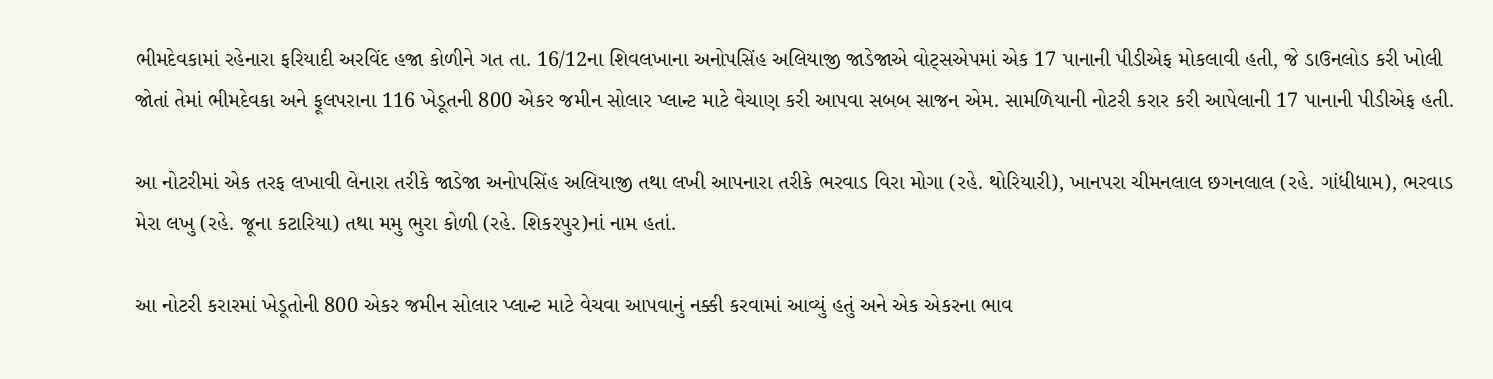ભીમદેવકામાં રહેનારા ફરિયાદી અરવિંદ હજા કોળીને ગત તા. 16/12ના શિવલખાના અનોપસિંહ અલિયાજી જાડેજાએ વોટ્સએપમાં એક 17 પાનાની પીડીએફ મોકલાવી હતી, જે ડાઉનલોડ કરી ખોલી જોતાં તેમાં ભીમદેવકા અને ફૂલપરાના 116 ખેડૂતની 800 એકર જમીન સોલાર પ્લાન્ટ માટે વેચાણ કરી આપવા સબબ સાજન એમ. સામળિયાની નોટરી કરાર કરી આપેલાની 17 પાનાની પીડીએફ હતી.

આ નોટરીમાં એક તરફ લખાવી લેનારા તરીકે જાડેજા અનોપસિંહ અલિયાજી તથા લખી આપનારા તરીકે ભરવાડ વિરા મોગા (રહે. થોરિયારી), ખાનપરા ચીમનલાલ છગનલાલ (રહે. ગાંધીધામ), ભરવાડ મેરા લખુ (રહે. જૂના કટારિયા) તથા મમુ ભુરા કોળી (રહે. શિકરપુર)નાં નામ હતાં.

આ નોટરી કરારમાં ખેડૂતોની 800 એકર જમીન સોલાર પ્લાન્ટ માટે વેચવા આપવાનું નક્કી કરવામાં આવ્યું હતું અને એક એકરના ભાવ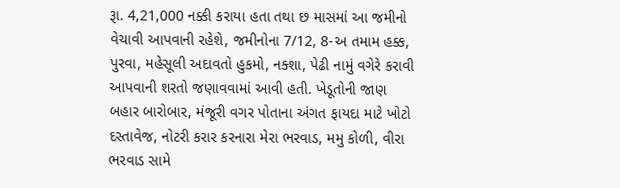રૂા. 4,21,000 નક્કી કરાયા હતા તથા છ માસમાં આ જમીનો વેચાવી આપવાની રહેશે, જમીનોના 7/12, 8-અ તમામ હક્ક, પુરવા, મહેસૂલી અદાવતો હુકમો, નક્શા, પેઢી નામું વગેરે કરાવી આપવાની શરતો જણાવવામાં આવી હતી. ખેડૂતોની જાણ બહાર બારોબાર, મંજૂરી વગર પોતાના અંગત ફાયદા માટે ખોટો દસ્તાવેજ, નોટરી કરાર કરનારા મેરા ભરવાડ, મમુ કોળી, વીરા ભરવાડ સામે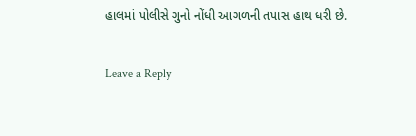હાલમાં પોલીસે ગુનો નોંધી આગળની તપાસ હાથ ધરી છે.

Leave a Reply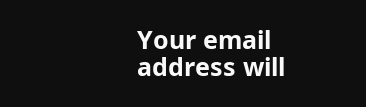Your email address will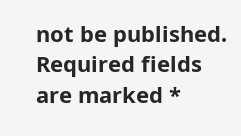not be published. Required fields are marked *